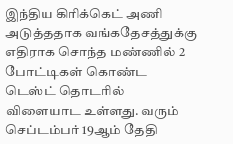இந்திய கிரிக்கெட் அணி அடுத்ததாக வங்கதேசத்துக்கு எதிராக சொந்த மண்ணில் 2 போட்டிகள் கொண்ட டெஸ்ட் தொடரில் விளையாட உள்ளது. வரும் செப்டம்பர் 19ஆம் தேதி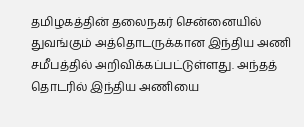தமிழகத்தின் தலைநகர் சென்னையில் துவங்கும் அத்தொடருக்கான இந்திய அணி சமீபத்தில் அறிவிக்கப்பட்டுள்ளது. அந்தத் தொடரில் இந்திய அணியை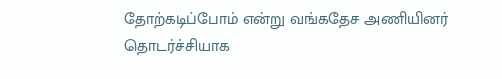தோற்கடிப்போம் என்று வங்கதேச அணியினர் தொடர்ச்சியாக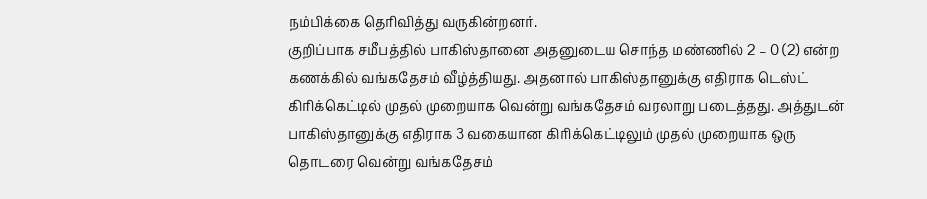நம்பிக்கை தெரிவித்து வருகின்றனர்.
குறிப்பாக சமீபத்தில் பாகிஸ்தானை அதனுடைய சொந்த மண்ணில் 2 – 0 (2) என்ற கணக்கில் வங்கதேசம் வீழ்த்தியது. அதனால் பாகிஸ்தானுக்கு எதிராக டெஸ்ட் கிரிக்கெட்டில் முதல் முறையாக வென்று வங்கதேசம் வரலாறு படைத்தது. அத்துடன் பாகிஸ்தானுக்கு எதிராக 3 வகையான கிரிக்கெட்டிலும் முதல் முறையாக ஒரு தொடரை வென்று வங்கதேசம்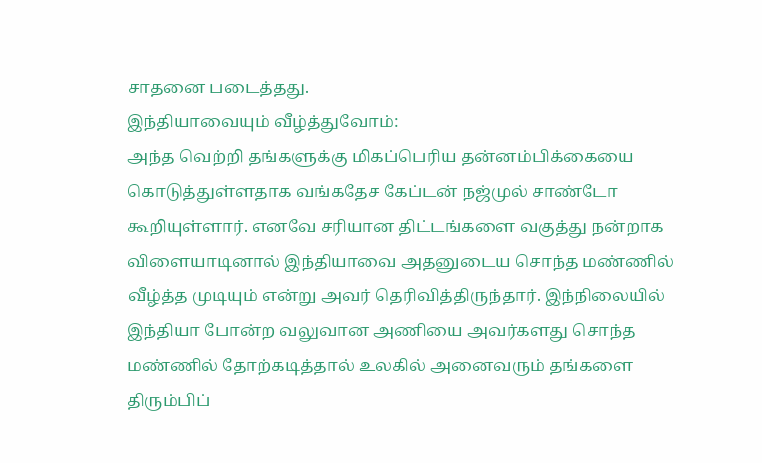சாதனை படைத்தது.
இந்தியாவையும் வீழ்த்துவோம்:
அந்த வெற்றி தங்களுக்கு மிகப்பெரிய தன்னம்பிக்கையை கொடுத்துள்ளதாக வங்கதேச கேப்டன் நஜ்முல் சாண்டோ கூறியுள்ளார். எனவே சரியான திட்டங்களை வகுத்து நன்றாக விளையாடினால் இந்தியாவை அதனுடைய சொந்த மண்ணில் வீழ்த்த முடியும் என்று அவர் தெரிவித்திருந்தார். இந்நிலையில் இந்தியா போன்ற வலுவான அணியை அவர்களது சொந்த மண்ணில் தோற்கடித்தால் உலகில் அனைவரும் தங்களை திரும்பிப்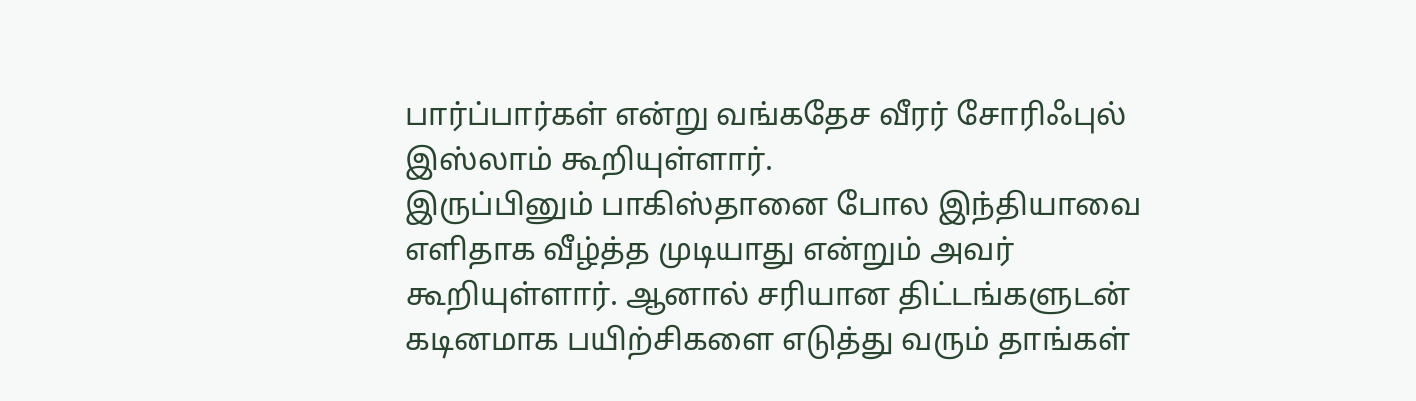பார்ப்பார்கள் என்று வங்கதேச வீரர் சோரிஃபுல் இஸ்லாம் கூறியுள்ளார்.
இருப்பினும் பாகிஸ்தானை போல இந்தியாவை எளிதாக வீழ்த்த முடியாது என்றும் அவர் கூறியுள்ளார். ஆனால் சரியான திட்டங்களுடன் கடினமாக பயிற்சிகளை எடுத்து வரும் தாங்கள்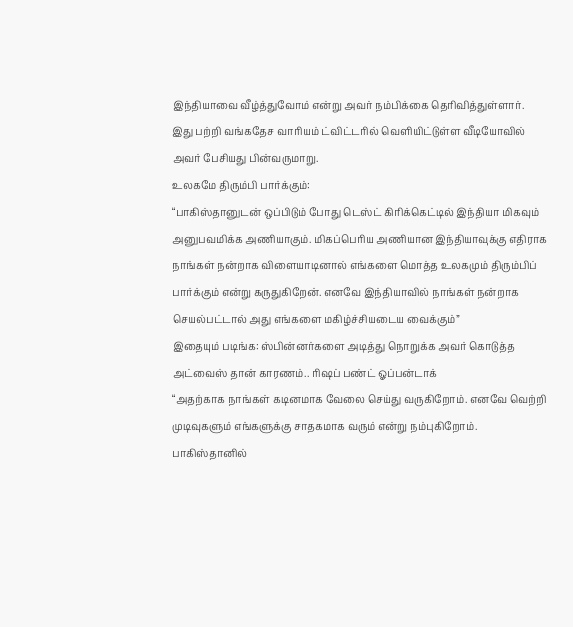இந்தியாவை வீழ்த்துவோம் என்று அவர் நம்பிக்கை தெரிவித்துள்ளார். இது பற்றி வங்கதேச வாரியம் ட்விட்டரில் வெளியிட்டுள்ள வீடியோவில் அவர் பேசியது பின்வருமாறு.
உலகமே திரும்பி பார்க்கும்:
“பாகிஸ்தானுடன் ஒப்பிடும் போது டெஸ்ட் கிரிக்கெட்டில் இந்தியா மிகவும் அனுபவமிக்க அணியாகும். மிகப்பெரிய அணியான இந்தியாவுக்கு எதிராக நாங்கள் நன்றாக விளையாடினால் எங்களை மொத்த உலகமும் திரும்பிப் பார்க்கும் என்று கருதுகிறேன். எனவே இந்தியாவில் நாங்கள் நன்றாக செயல்பட்டால் அது எங்களை மகிழ்ச்சியடைய வைக்கும்”
இதையும் படிங்க: ஸ்பின்னர்களை அடித்து நொறுக்க அவர் கொடுத்த அட்வைஸ் தான் காரணம்.. ரிஷப் பண்ட் ஓப்பன்டாக்
“அதற்காக நாங்கள் கடினமாக வேலை செய்து வருகிறோம். எனவே வெற்றி முடிவுகளும் எங்களுக்கு சாதகமாக வரும் என்று நம்புகிறோம். பாகிஸ்தானில்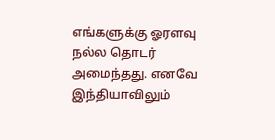எங்களுக்கு ஓரளவு நல்ல தொடர் அமைந்தது. எனவே இந்தியாவிலும்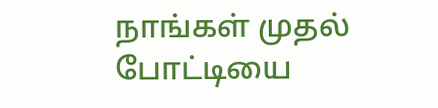நாங்கள் முதல் போட்டியை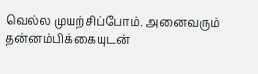வெல்ல முயற்சிப்போம். அனைவரும் தன்னம்பிக்கையுடன்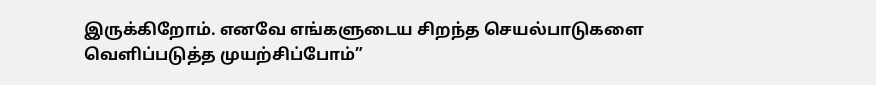இருக்கிறோம். எனவே எங்களுடைய சிறந்த செயல்பாடுகளை வெளிப்படுத்த முயற்சிப்போம்”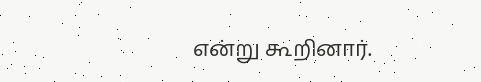என்று கூறினார்.